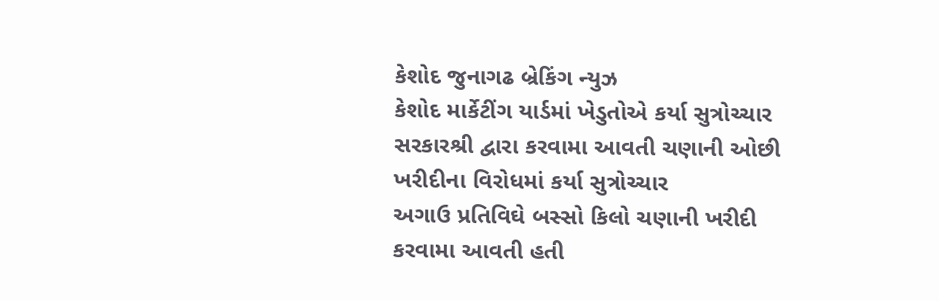કેશોદ જુનાગઢ બ્રેકિંગ ન્યુઝ
કેશોદ માર્કેટીંગ યાર્ડમાં ખેડુતોએ કર્યા સુત્રોચ્ચાર
સરકારશ્રી દ્વારા કરવામા આવતી ચણાની ઓછી ખરીદીના વિરોધમાં કર્યા સુત્રોચ્ચાર
અગાઉ પ્રતિવિઘે બસ્સો કિલો ચણાની ખરીદી કરવામા આવતી હતી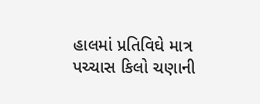હાલમાં પ્રતિવિઘે માત્ર પચ્ચાસ કિલો ચણાની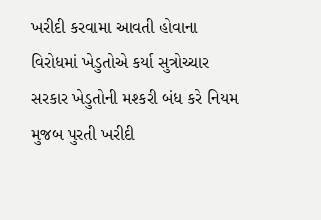ખરીદી કરવામા આવતી હોવાના વિરોધમાં ખેડુતોએ કર્યા સુત્રોચ્ચાર
સરકાર ખેડુતોની મશ્કરી બંધ કરે નિયમ મુજબ પુરતી ખરીદી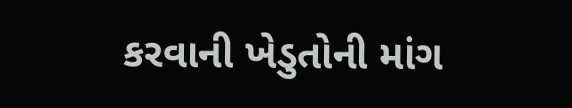કરવાની ખેડુતોની માંગ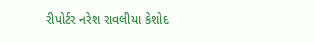રીપોર્ટર નરેશ રાવલીયા કેશોદ